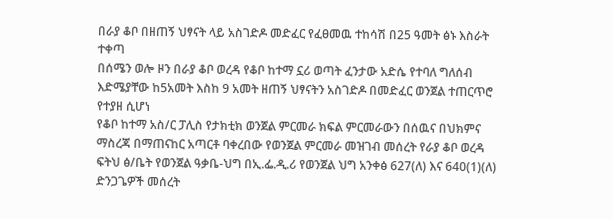በራያ ቆቦ በዘጠኝ ህፃናት ላይ አስገድዶ መድፈር የፈፀመዉ ተከሳሽ በ25 ዓመት ፅኑ እስራት ተቀጣ
በሰሜን ወሎ ዞን በራያ ቆቦ ወረዳ የቆቦ ከተማ ኗሪ ወጣት ፈንታው አድሴ የተባለ ግለሰብ እድሜያቸው ከ5አመት እስከ 9 አመት ዘጠኝ ህፃናትን አስገድዶ በመድፈር ወንጀል ተጠርጥሮ የተያዘ ሲሆነ
የቆቦ ከተማ አስ/ር ፓሊስ የታክቲክ ወንጀል ምርመራ ክፍል ምርመራውን በሰዉና በህክምና ማስረጃ በማጠናከር አጣርቶ ባቀረበው የወንጀል ምርመራ መዝገብ መሰረት የራያ ቆቦ ወረዳ ፍትህ ፅ/ቤት የወንጀል ዓቃቤ-ህግ በኢ.ፌ.ዲ.ሪ የወንጀል ህግ አንቀፅ 627(ለ) እና 640(1)(ለ) ድንጋጌዎች መሰረት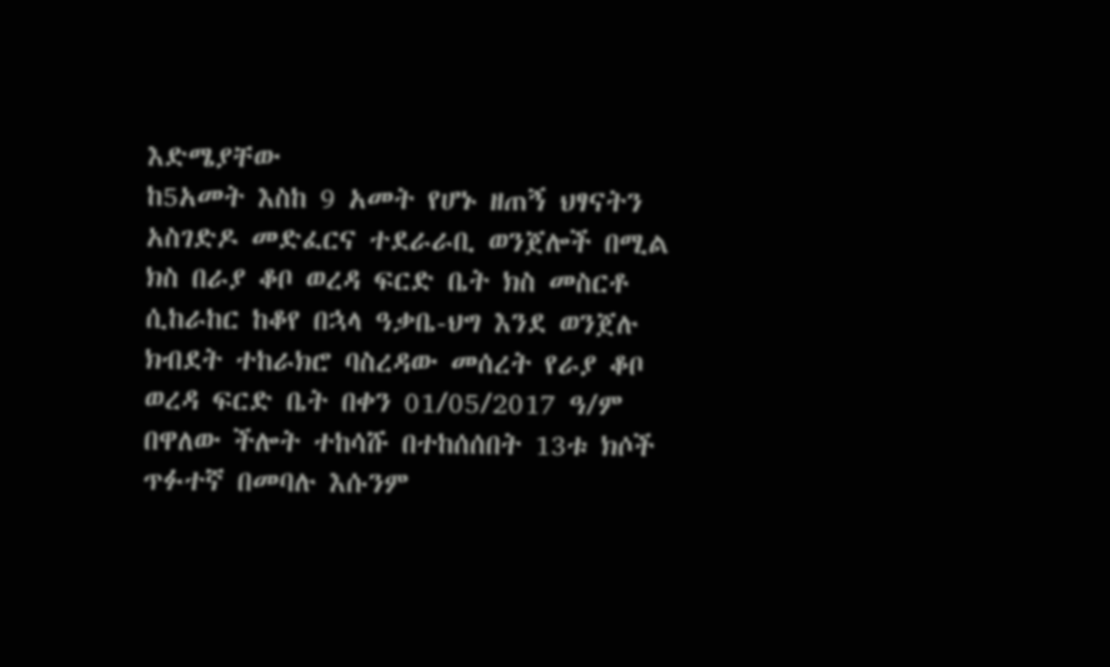እድሜያቸው
ከ5አመት እስከ 9 አመት የሆኑ ዘጠኝ ህፃናትን አስገድዶ መድፈርና ተደራራቢ ወንጀሎች በሚል ክስ በራያ ቆቦ ወረዳ ፍርድ ቤት ክስ መስርቶ ሲከራከር ከቆየ በኋላ ዓቃቤ-ህግ እንደ ወንጀሉ ክብደት ተከራክሮ ባስረዳው መሰረት የራያ ቆቦ ወረዳ ፍርድ ቤት በቀን 01/05/2017 ዓ/ም በዋለው ችሎት ተከሳሹ በተከሰሰበት 13ቱ ክሶች ጥፉተኛ በመባሉ እሱንም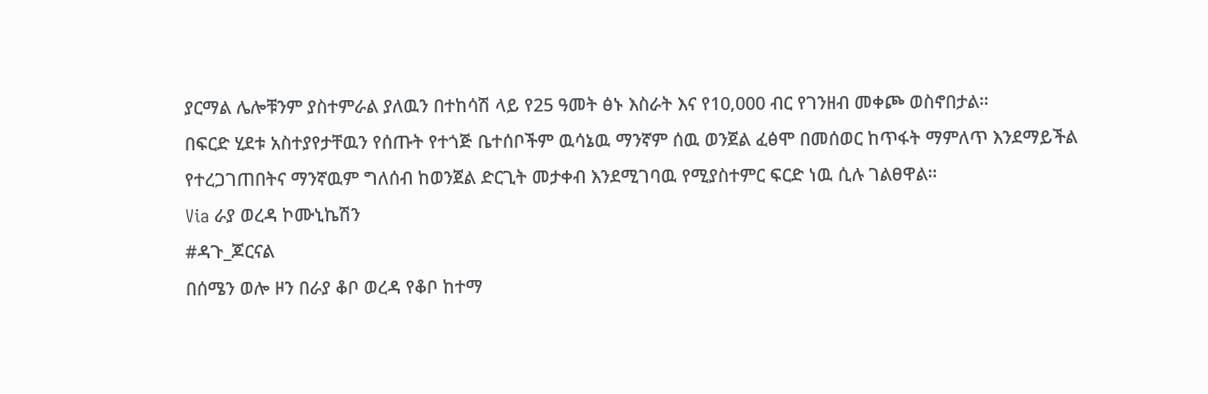ያርማል ሌሎቹንም ያስተምራል ያለዉን በተከሳሽ ላይ የ25 ዓመት ፅኑ እስራት እና የ10,000 ብር የገንዘብ መቀጮ ወስኖበታል።
በፍርድ ሂደቱ አስተያየታቸዉን የሰጡት የተጎጅ ቤተሰቦችም ዉሳኔዉ ማንኛም ሰዉ ወንጀል ፈፅሞ በመሰወር ከጥፋት ማምለጥ እንደማይችል የተረጋገጠበትና ማንኛዉም ግለሰብ ከወንጀል ድርጊት መታቀብ እንደሚገባዉ የሚያስተምር ፍርድ ነዉ ሲሉ ገልፀዋል።
Via ራያ ወረዳ ኮሙኒኬሽን
#ዳጉ_ጆርናል
በሰሜን ወሎ ዞን በራያ ቆቦ ወረዳ የቆቦ ከተማ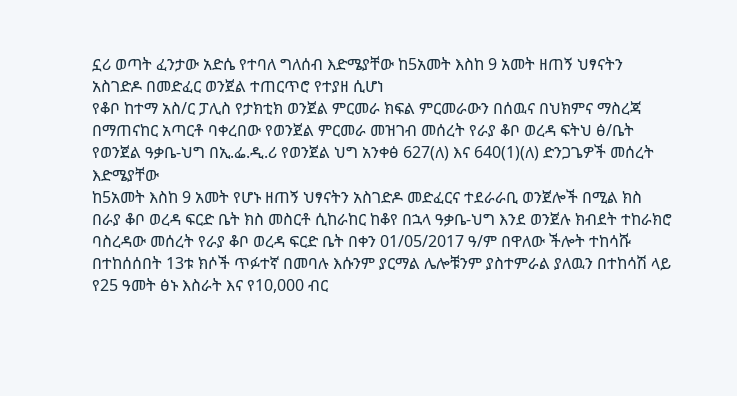ኗሪ ወጣት ፈንታው አድሴ የተባለ ግለሰብ እድሜያቸው ከ5አመት እስከ 9 አመት ዘጠኝ ህፃናትን አስገድዶ በመድፈር ወንጀል ተጠርጥሮ የተያዘ ሲሆነ
የቆቦ ከተማ አስ/ር ፓሊስ የታክቲክ ወንጀል ምርመራ ክፍል ምርመራውን በሰዉና በህክምና ማስረጃ በማጠናከር አጣርቶ ባቀረበው የወንጀል ምርመራ መዝገብ መሰረት የራያ ቆቦ ወረዳ ፍትህ ፅ/ቤት የወንጀል ዓቃቤ-ህግ በኢ.ፌ.ዲ.ሪ የወንጀል ህግ አንቀፅ 627(ለ) እና 640(1)(ለ) ድንጋጌዎች መሰረት እድሜያቸው
ከ5አመት እስከ 9 አመት የሆኑ ዘጠኝ ህፃናትን አስገድዶ መድፈርና ተደራራቢ ወንጀሎች በሚል ክስ በራያ ቆቦ ወረዳ ፍርድ ቤት ክስ መስርቶ ሲከራከር ከቆየ በኋላ ዓቃቤ-ህግ እንደ ወንጀሉ ክብደት ተከራክሮ ባስረዳው መሰረት የራያ ቆቦ ወረዳ ፍርድ ቤት በቀን 01/05/2017 ዓ/ም በዋለው ችሎት ተከሳሹ በተከሰሰበት 13ቱ ክሶች ጥፉተኛ በመባሉ እሱንም ያርማል ሌሎቹንም ያስተምራል ያለዉን በተከሳሽ ላይ የ25 ዓመት ፅኑ እስራት እና የ10,000 ብር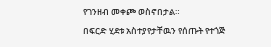የገንዘብ መቀጮ ወስኖበታል።
በፍርድ ሂደቱ አስተያየታቸዉን የሰጡት የተጎጅ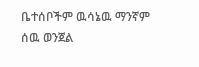ቤተሰቦችም ዉሳኔዉ ማንኛም ሰዉ ወንጀል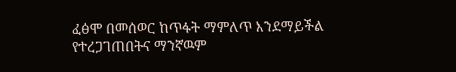ፈፅሞ በመሰወር ከጥፋት ማምለጥ እንደማይችል የተረጋገጠበትና ማንኛዉም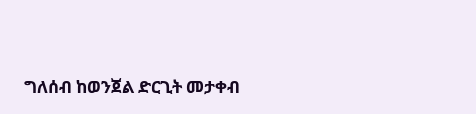ግለሰብ ከወንጀል ድርጊት መታቀብ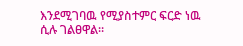እንደሚገባዉ የሚያስተምር ፍርድ ነዉ ሲሉ ገልፀዋል።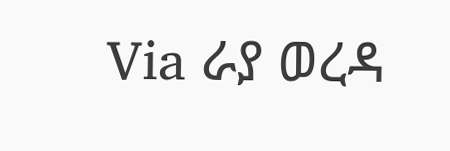Via ራያ ወረዳ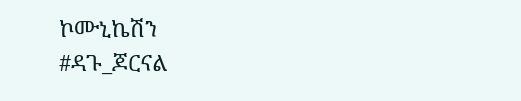ኮሙኒኬሽን
#ዳጉ_ጆርናል